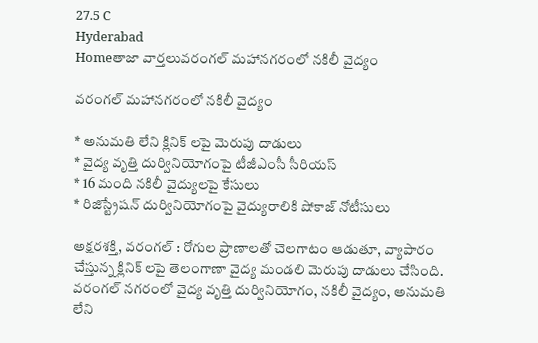27.5 C
Hyderabad
Homeతాజా వార్తలువ‌రంగ‌ల్ మ‌హానగరంలో నకిలీ వైద్యం

వ‌రంగ‌ల్ మ‌హానగరంలో నకిలీ వైద్యం

* అనుమతి లేని క్లినిక్ లపై మెరుపు దాడులు
* వైద్య వృత్తి దుర్వినియోగంపై టీజీఎంసీ సీరియస్
* 16 మంది నకిలీ వైద్యులపై కేసులు
* రిజిస్ట్రేషన్ దుర్వినియోగంపై వైద్యురాలికి షోకాజ్ నోటీసులు

అక్షరశక్తి, వరంగల్ : రోగుల ప్రాణాలతో చెలగాటం ఆడుతూ, వ్యాపారం చేస్తున్న క్లినిక్ లపై తెలంగాణా వైద్య మండలి మెరుపు దాడులు చేసింది. వరంగల్ నగరంలో వైద్య వృత్తి దుర్వినియోగం, నకిలీ వైద్యం, అనుమతి లేని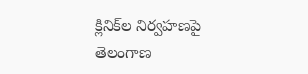క్లినిక్‌ల నిర్వహణపై తెలంగాణ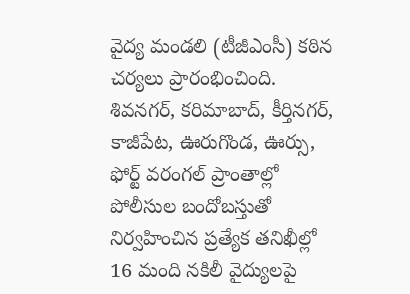వైద్య మండలి (టీజీఎంసీ) కఠిన చర్యలు ప్రారంభించింది. శివనగర్, కరిమాబాద్, కీర్తినగర్, కాజీపేట, ఊరుగొండ, ఊర్సు, ఫోర్ట్ వరంగల్ ప్రాంతాల్లో పోలీసుల బందోబస్తుతో నిర్వహించిన ప్రత్యేక తనిఖీల్లో 16 మంది నకిలీ వైద్యులపై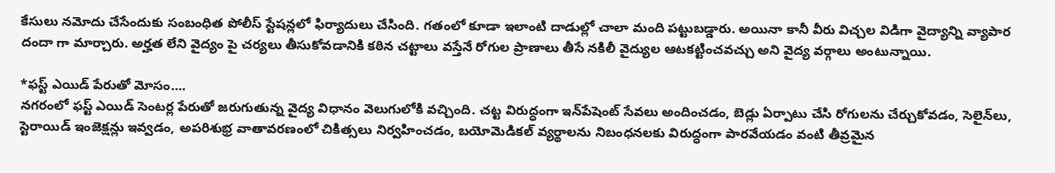కేసులు నమోదు చేసేందుకు సంబంధిత పోలీస్ స్టేషన్లలో ఫిర్యాదులు చేసింది. గతంలో కూడా ఇలాంటి దాడుల్లో చాలా మంది పట్టుబడ్డారు. అయినా కానీ వీరు విచ్చల విడిగా వైద్యాన్ని వ్యాపార దందా గా మార్చారు. అర్హత లేని వైద్యం పై చర్యలు తీసుకోవడానికి కఠిన చట్టాలు వస్తేనే రోగుల ప్రాణాలు తీసే నకిలీ వైద్యుల ఆటకట్టించవచ్చు అని వైద్య వర్గాలు అంటున్నాయి.

*ఫస్ట్ ఎయిడ్ పేరుతో మోసం….
నగరంలో ఫస్ట్ ఎయిడ్ సెంటర్ల పేరుతో జరుగుతున్న వైద్య విధానం వెలుగులోకి వచ్చింది. చట్ట విరుద్ధంగా ఇన్‌పేషెంట్ సేవలు అందించడం, బెడ్లు ఏర్పాటు చేసి రోగులను చేర్చుకోవడం, సెలైన్‌లు, స్టెరాయిడ్ ఇంజెక్షన్లు ఇవ్వడం, అపరిశుభ్ర వాతావరణంలో చికిత్సలు నిర్వహించడం, బయోమెడికల్ వ్యర్థాలను నిబంధనలకు విరుద్ధంగా పారవేయడం వంటి తీవ్రమైన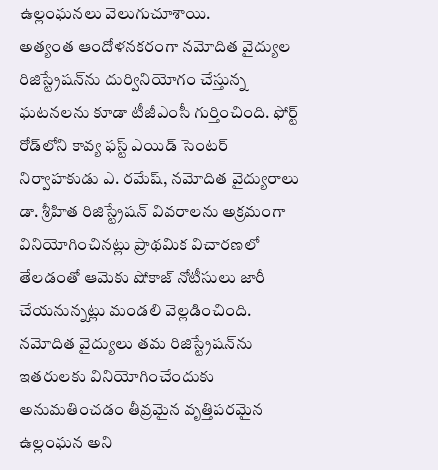ఉల్లంఘనలు వెలుగుచూశాయి.
అత్యంత ఆందోళనకరంగా నమోదిత వైద్యుల రిజిస్ట్రేషన్‌ను దుర్వినియోగం చేస్తున్న ఘటనలను కూడా టీజీఎంసీ గుర్తించింది. ఫోర్ట్ రోడ్‌లోని కావ్య ఫస్ట్ ఎయిడ్ సెంటర్ నిర్వాహకుడు ఎ. రమేష్, నమోదిత వైద్యురాలు డా. శ్రీహిత రిజిస్ట్రేషన్ వివరాలను అక్రమంగా వినియోగించినట్లు ప్రాథమిక విచారణలో తేలడంతో ఆమెకు షోకాజ్ నోటీసులు జారీ చేయనున్నట్లు మండలి వెల్లడించింది. నమోదిత వైద్యులు తమ రిజిస్ట్రేషన్‌ను ఇతరులకు వినియోగించేందుకు అనుమతించడం తీవ్రమైన వృత్తిపరమైన ఉల్లంఘన అని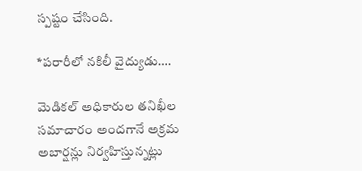స్పష్టం చేసింది.

*పరారీలో నకిలీ వైద్యుడు….

మెడికల్ అధికారుల తనిఖీల సమాచారం అందగానే అక్రమ అబార్షన్లు నిర్వహిస్తున్నట్లు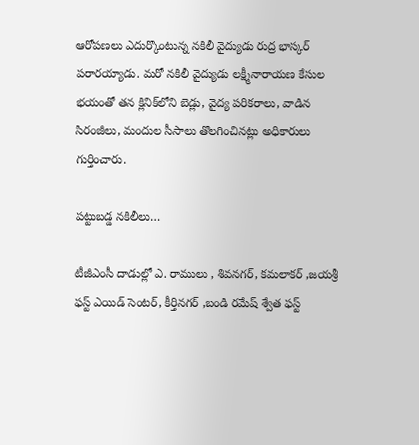ఆరోపణలు ఎదుర్కొంటున్న నకిలీ వైద్యుడు రుద్ర భాస్కర్ పరారయ్యాడు. మరో నకిలీ వైద్యుడు లక్ష్మీనారాయణ కేసుల భయంతో తన క్లినిక్‌లోని బెడ్లు, వైద్య పరికరాలు, వాడిన సిరంజీలు, మందుల సీసాలు తొలగించినట్లు అధికారులు గుర్తించారు.

పట్టుబడ్డ నకిలీలు…

టీజీఎంసీ దాడుల్లో ఎ. రాములు , శివనగర్, కమలాకర్ ,జయశ్రీ ఫస్ట్ ఎయిడ్ సెంటర్, కీర్తినగర్ ,బండి రమేష్ శ్వేత ఫస్ట్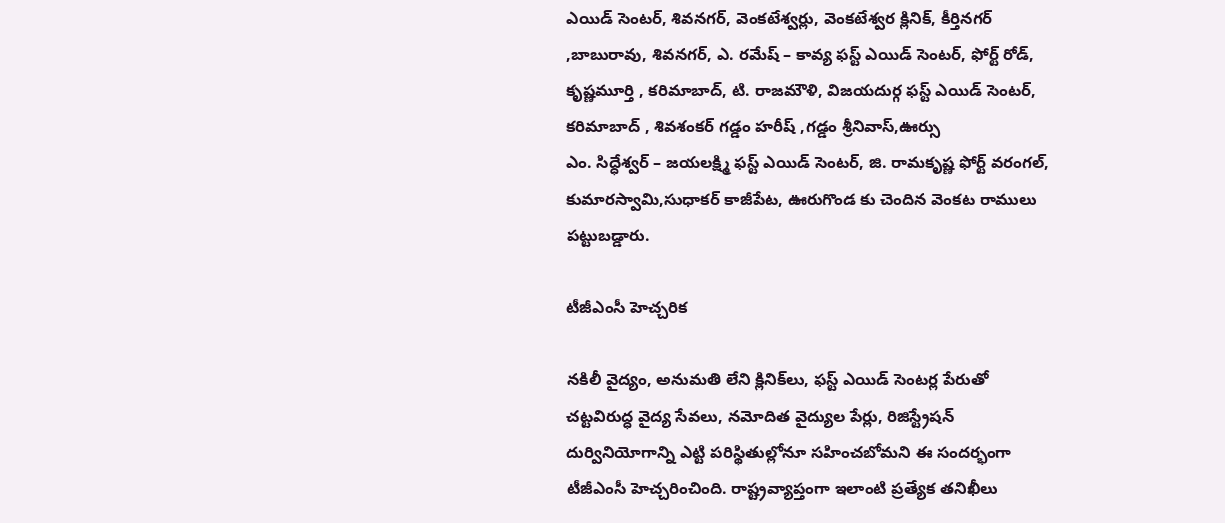ఎయిడ్ సెంటర్, శివనగర్, వెంకటేశ్వర్లు, వెంకటేశ్వర క్లినిక్, కీర్తినగర్ ,బాబురావు, శివనగర్, ఎ. రమేష్ – కావ్య ఫస్ట్ ఎయిడ్ సెంటర్, ఫోర్ట్ రోడ్, కృష్ణమూర్తి , కరిమాబాద్, టి. రాజమౌళి, విజయదుర్గ ఫస్ట్ ఎయిడ్ సెంటర్, కరిమాబాద్ , శివశంకర్ గడ్డం హరీష్ ,గడ్డం శ్రీనివాస్,ఊర్సు
ఎం. సిద్ధేశ్వర్ – జయలక్ష్మి ఫస్ట్ ఎయిడ్ సెంటర్, జి. రామకృష్ణ ఫోర్ట్ వరంగల్, కుమారస్వామి,సుధాకర్ కాజీపేట, ఊరుగొండ కు చెందిన వెంకట రాములు పట్టుబడ్డారు.

టీజీఎంసీ హెచ్చ‌రిక‌

నకిలీ వైద్యం, అనుమతి లేని క్లినిక్‌లు, ఫస్ట్ ఎయిడ్ సెంటర్ల పేరుతో చట్టవిరుద్ధ వైద్య సేవలు, నమోదిత వైద్యుల పేర్లు, రిజిస్ట్రేషన్ దుర్వినియోగాన్ని ఎట్టి పరిస్థితుల్లోనూ సహించబోమని ఈ సందర్భంగా టీజీఎంసీ హెచ్చరించింది. రాష్ట్రవ్యాప్తంగా ఇలాంటి ప్రత్యేక తనిఖీలు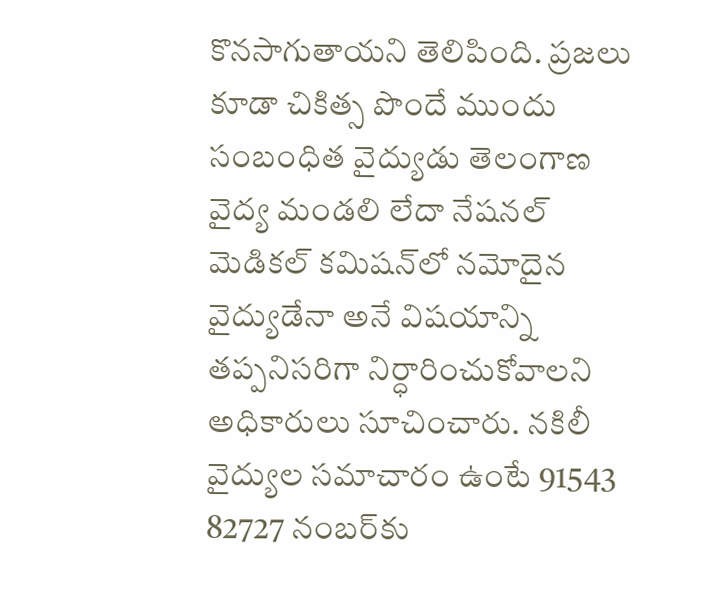కొనసాగుతాయని తెలిపింది. ప్రజలు కూడా చికిత్స పొందే ముందు సంబంధిత వైద్యుడు తెలంగాణ వైద్య మండలి లేదా నేషనల్ మెడికల్ కమిషన్‌లో నమోదైన వైద్యుడేనా అనే విషయాన్ని తప్పనిసరిగా నిర్ధారించుకోవాలని అధికారులు సూచించారు. నకిలీ వైద్యుల సమాచారం ఉంటే 91543 82727 నంబర్‌కు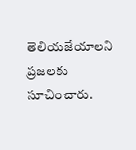తెలియజేయాలని ప్రజలకు సూచించారు.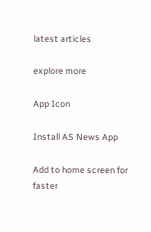latest articles

explore more

App Icon

Install AS News App

Add to home screen for faster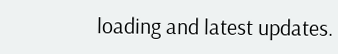loading and latest updates.